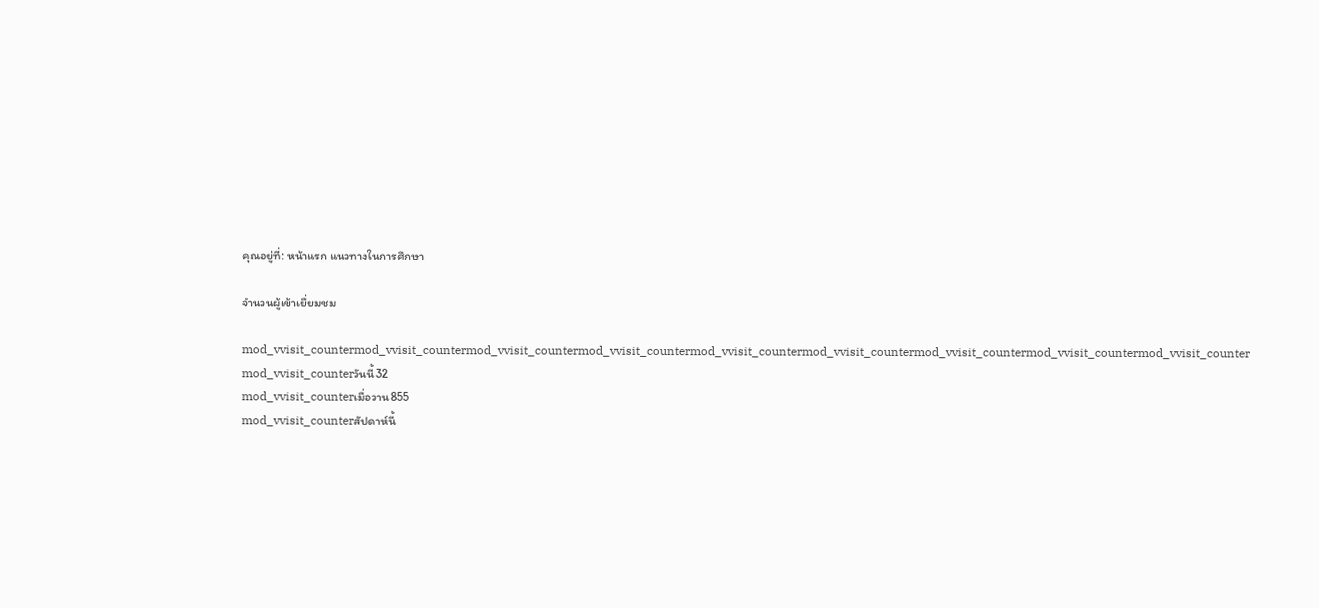คุณอยู่ที่: หน้าแรก แนวทางในการศึกษา

จำนวนผู้เข้าเยื่ยมชม

mod_vvisit_countermod_vvisit_countermod_vvisit_countermod_vvisit_countermod_vvisit_countermod_vvisit_countermod_vvisit_countermod_vvisit_countermod_vvisit_counter
mod_vvisit_counterวันนี้32
mod_vvisit_counterเมื่อวาน855
mod_vvisit_counterสัปดาห์นี้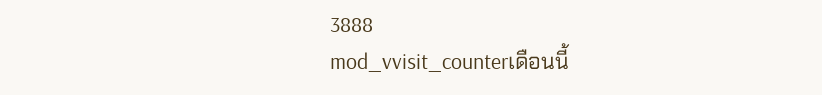3888
mod_vvisit_counterเดือนนี้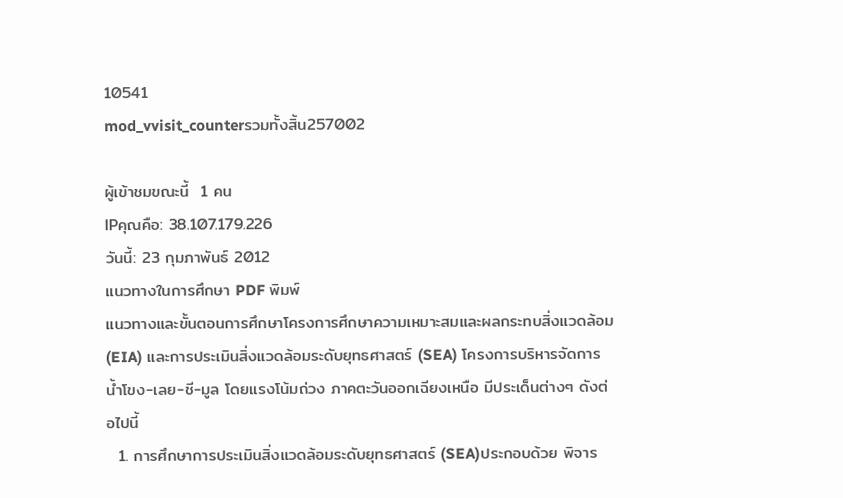10541
mod_vvisit_counterรวมทั้งสิ้น257002

ผู้เข้าชมขณะนี้  1 คน
IPคุณคือ: 38.107.179.226
วันนี้: 23 กุมภาพันธ์ 2012
แนวทางในการศึกษา PDF พิมพ์
แนวทางและขั้นตอนการศึกษาโครงการศึกษาความเหมาะสมและผลกระทบสิ่งแวดล้อม (EIA) และการประเมินสิ่งแวดล้อมระดับยุทธศาสตร์ (SEA) โครงการบริหารจัดการน้ำโขง-เลย-ชี-มูล โดยแรงโน้มถ่วง ภาคตะวันออกเฉียงเหนือ มีประเด็นต่างๆ ดังต่อไปนี้
  1. การศึกษาการประเมินสิ่งแวดล้อมระดับยุทธศาสตร์ (SEA)ประกอบด้วย พิจาร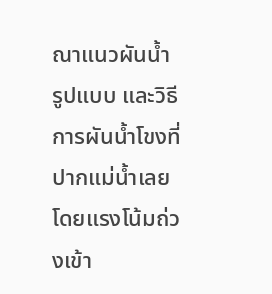ณาแนวผันน้ำ รูปแบบ และวิธีการผันน้ำโขงที่ปากแม่น้ำเลยโดยแรงโน้มถ่วงเข้า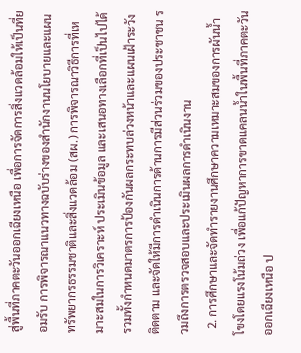สู่พื้นที่ภาคตะวันออกเฉียงเหนือ เพื่อการจัดการสิ่งแวดล้อมให้เป็นที่ยอมรับ การพิจารณาแนวทางฉบับร่างของสำนักงานนโยบายและแผนทรัพยากรธรรมชาติและสิ่งแวดล้อม (สผ.) การพิจารณาวิธีการที่เหมาะสมในการวิเคราะห์ ประเมินข้อมูล และเสนอทางเลือกที่เป็นไปได้ รวมทั้งกำหนดมาตรการป้องกันผลกระทบล่วงหน้าและแผนเฝ้าระวัง ติดตาม และจัดให้มีการดำเนินการด้านการมีส่วนร่วมของประชาชน รวมถึงการตรวจสอบและประเมินผลการดำเนินงาน
  2. การศึกษาและจัดทำรายงานศึกษาความเหมาะสมของการผันน้ำโขงโดยแรงโน้มถ่วง เพื่อแก้ปัญหาการขาดแคลนน้ำในพื้นที่ภาคตะวันออกเฉียงเหนือ ป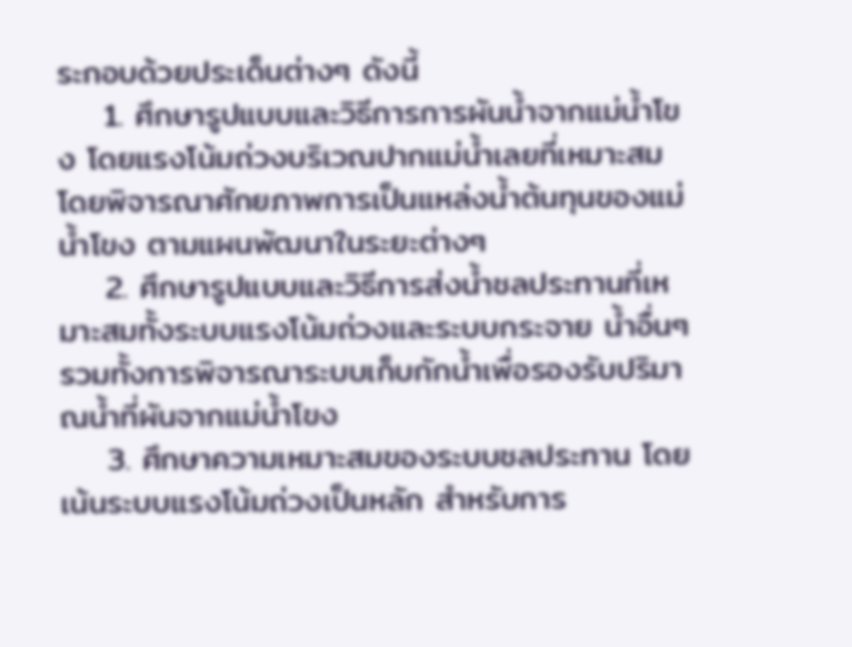ระกอบด้วยประเด็นต่างๆ ดังนี้
    1. ศึกษารูปแบบและวิธีการการผันน้ำจากแม่น้ำโขง โดยแรงโน้มถ่วงบริเวณปากแม่น้ำเลยที่เหมาะสม โดยพิจารณาศักยภาพการเป็นแหล่งน้ำต้นทุนของแม่น้ำโขง ตามแผนพัฒนาในระยะต่างๆ
    2. ศึกษารูปแบบและวิธีการส่งน้ำชลประทานที่เหมาะสมทั้งระบบแรงโน้มถ่วงและระบบกระจาย น้ำอื่นๆ รวมทั้งการพิจารณาระบบเก็บกักน้ำเพื่อรองรับปริมาณน้ำที่ผันจากแม่น้ำโขง
    3. ศึกษาความเหมาะสมของระบบชลประทาน โดยเน้นระบบแรงโน้มถ่วงเป็นหลัก สำหรับการ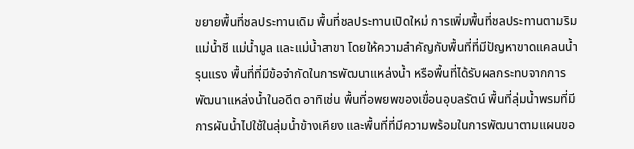ขยายพื้นที่ชลประทานเดิม พื้นที่ชลประทานเปิดใหม่ การเพิ่มพื้นที่ชลประทานตามริมแม่น้ำชี แม่น้ำมูล และแม่น้ำสาขา โดยให้ความสำคัญกับพื้นที่ที่มีปัญหาขาดแคลนน้ำรุนแรง พื้นที่ที่มีข้อจำกัดในการพัฒนาแหล่งน้ำ หรือพื้นที่ได้รับผลกระทบจากการพัฒนาแหล่งน้ำในอดีต อาทิเช่น พื้นที่อพยพของเขื่อนอุบลรัตน์ พื้นที่ลุ่มน้ำพรมที่มีการผันน้ำไปใช้ในลุ่มน้ำข้างเคียง และพื้นที่ที่มีความพร้อมในการพัฒนาตามแผนขอ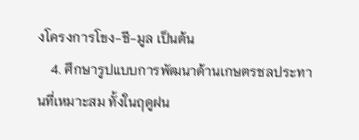งโครงการโขง-ชี-มูล เป็นต้น
    4. ศึกษารูปแบบการพัฒนาด้านเกษตรชลประทานที่เหมาะสม ทั้งในฤดูฝน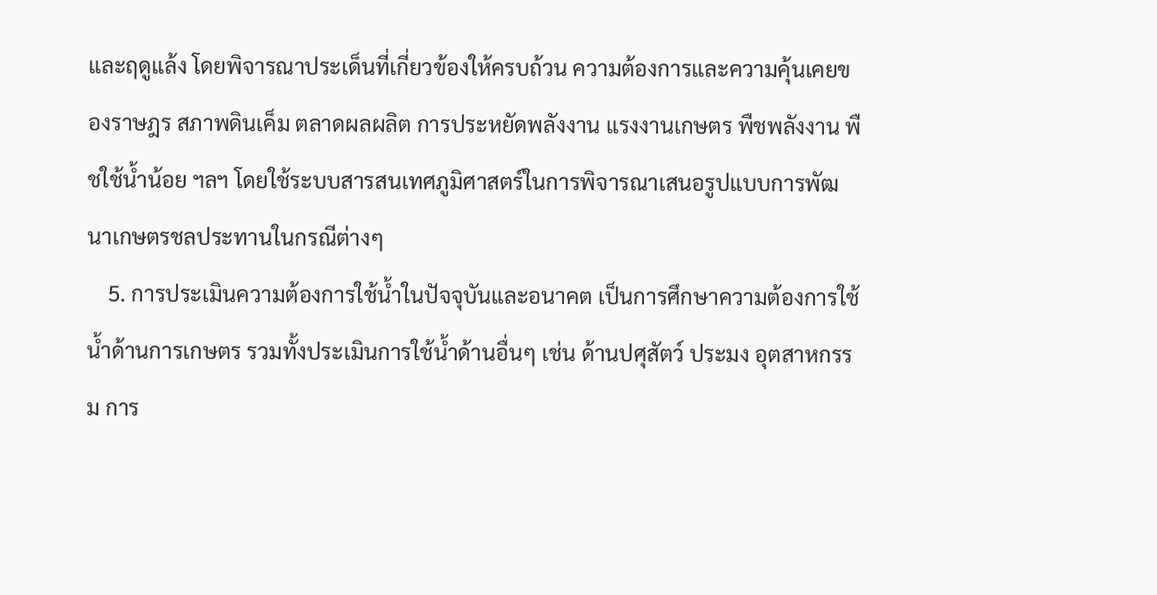และฤดูแล้ง โดยพิจารณาประเด็นที่เกี่ยวข้องให้ครบถ้วน ความต้องการและความคุ้นเคยของราษฎร สภาพดินเค็ม ตลาดผลผลิต การประหยัดพลังงาน แรงงานเกษตร พืชพลังงาน พืชใช้น้ำน้อย ฯลฯ โดยใช้ระบบสารสนเทศภูมิศาสตร์ในการพิจารณาเสนอรูปแบบการพัฒนาเกษตรชลประทานในกรณีต่างๆ
    5. การประเมินความต้องการใช้น้ำในปัจจุบันและอนาคต เป็นการศึกษาความต้องการใช้น้ำด้านการเกษตร รวมทั้งประเมินการใช้น้ำด้านอื่นๆ เช่น ด้านปศุสัตว์ ประมง อุตสาหกรรม การ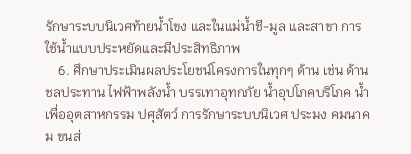รักษาระบบนิเวศท้ายน้ำโขง และในแม่น้ำชี-มูล และสาขา การใช้น้ำแบบประหยัดและมีประสิทธิภาพ
    6. ศึกษาประเมินผลประโยชน์โครงการในทุกๆ ด้าน เช่น ด้านชลประทาน ไฟฟ้าพลังน้ำ บรรเทาอุทกภัย น้ำอุปโภคบริโภค น้ำเพื่ออุตสาหกรรม ปศุสัตว์ การรักษาระบบนิเวศ ประมง คมนาคม ขนส่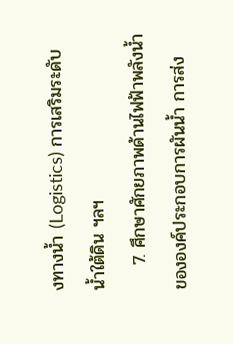งทางน้ำ (Logistics) การเสริมระดับน้ำใต้ดิน ฯลฯ
    7. ศึกษาศักยภาพด้านไฟฟ้าพลังน้ำขององค์ประกอบการผันน้ำ การส่ง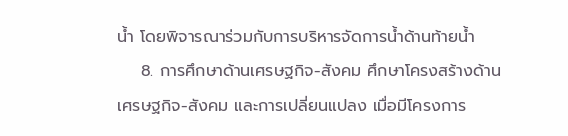น้ำ โดยพิจารณาร่วมกับการบริหารจัดการน้ำด้านท้ายน้ำ
    8. การศึกษาด้านเศรษฐกิจ-สังคม ศึกษาโครงสร้างด้านเศรษฐกิจ-สังคม และการเปลี่ยนแปลง เมื่อมีโครงการ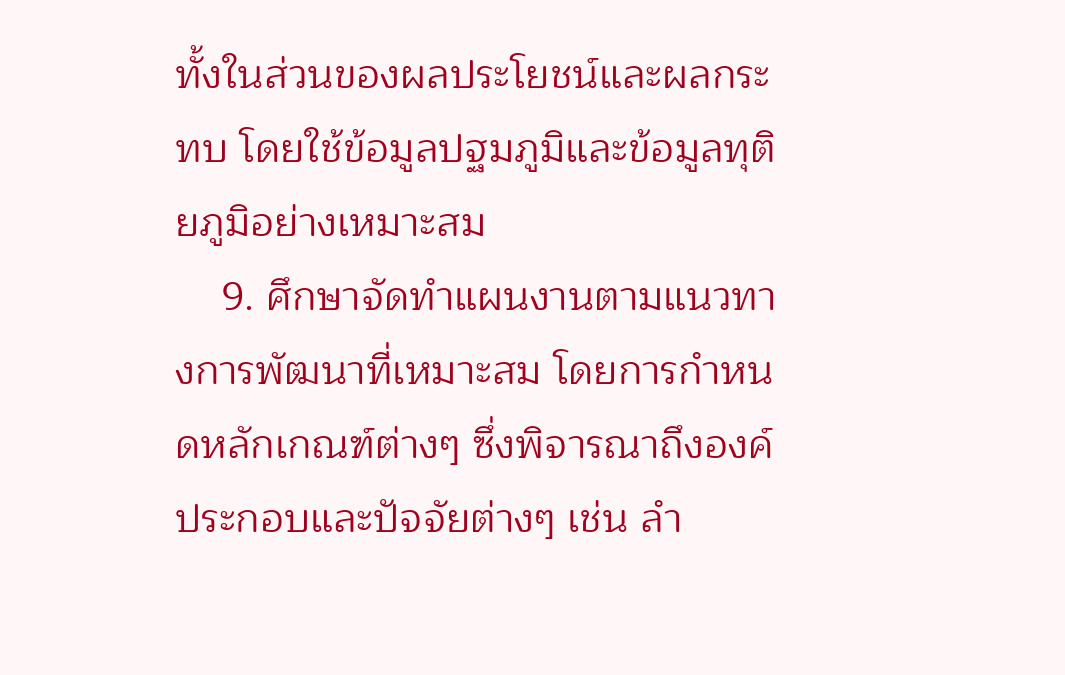ทั้งในส่วนของผลประโยชน์และผลกระทบ โดยใช้ข้อมูลปฐมภูมิและข้อมูลทุติยภูมิอย่างเหมาะสม
    9. ศึกษาจัดทำแผนงานตามแนวทางการพัฒนาที่เหมาะสม โดยการกำหนดหลักเกณฑ์ต่างๆ ซึ่งพิจารณาถึงองค์ประกอบและปัจจัยต่างๆ เช่น ลำ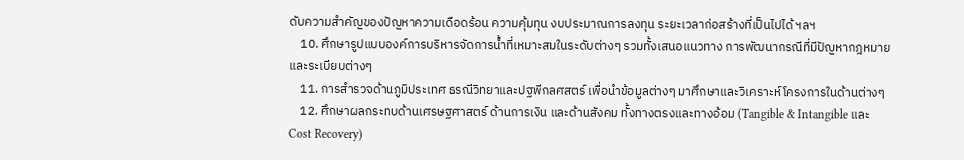ดับความสำคัญของปัญหาความเดือดร้อน ความคุ้มทุน งบประมาณการลงทุน ระยะเวลาก่อสร้างที่เป็นไปได้ ฯลฯ
    10. ศึกษารูปแบบองค์การบริหารจัดการน้ำที่เหมาะสมในระดับต่างๆ รวมทั้งเสนอแนวทาง การพัฒนากรณีที่มีปัญหากฎหมายและระเบียบต่างๆ
    11. การสำรวจด้านภูมิประเทศ ธรณีวิทยาและปฐพีกลศสตร์ เพื่อนำข้อมูลต่างๆ มาศึกษาและวิเคราะห์โครงการในด้านต่างๆ
    12. ศึกษาผลกระทบด้านเศรษฐศาสตร์ ด้านการเงิน และด้านสังคม ทั้งทางตรงและทางอ้อม (Tangible & Intangible และ Cost Recovery)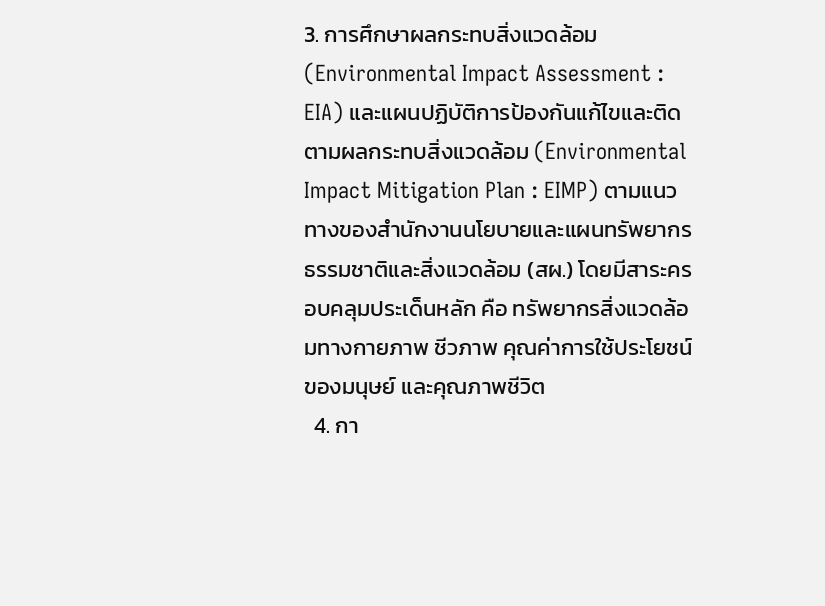3. การศึกษาผลกระทบสิ่งแวดล้อม (Environmental Impact Assessment : EIA) และแผนปฏิบัติการป้องกันแก้ไขและติดตามผลกระทบสิ่งแวดล้อม (Environmental Impact Mitigation Plan : EIMP) ตามแนวทางของสำนักงานนโยบายและแผนทรัพยากรธรรมชาติและสิ่งแวดล้อม (สผ.) โดยมีสาระครอบคลุมประเด็นหลัก คือ ทรัพยากรสิ่งแวดล้อมทางกายภาพ ชีวภาพ คุณค่าการใช้ประโยชน์ของมนุษย์ และคุณภาพชีวิต
  4. กา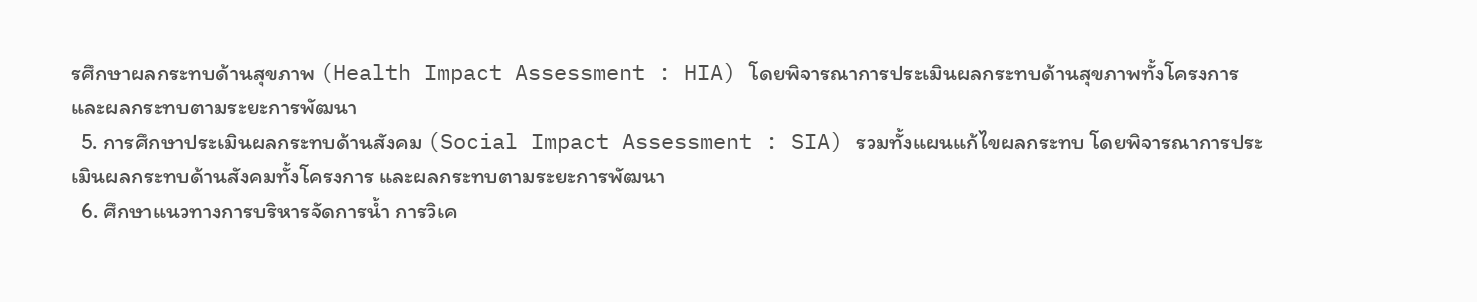รศึกษาผลกระทบด้านสุขภาพ (Health Impact Assessment : HIA) โดยพิจารณาการประเมินผลกระทบด้านสุขภาพทั้งโครงการ และผลกระทบตามระยะการพัฒนา
  5. การศึกษาประเมินผลกระทบด้านสังคม (Social Impact Assessment : SIA) รวมทั้งแผนแก้ไขผลกระทบ โดยพิจารณาการประเมินผลกระทบด้านสังคมทั้งโครงการ และผลกระทบตามระยะการพัฒนา
  6. ศึกษาแนวทางการบริหารจัดการน้ำ การวิเค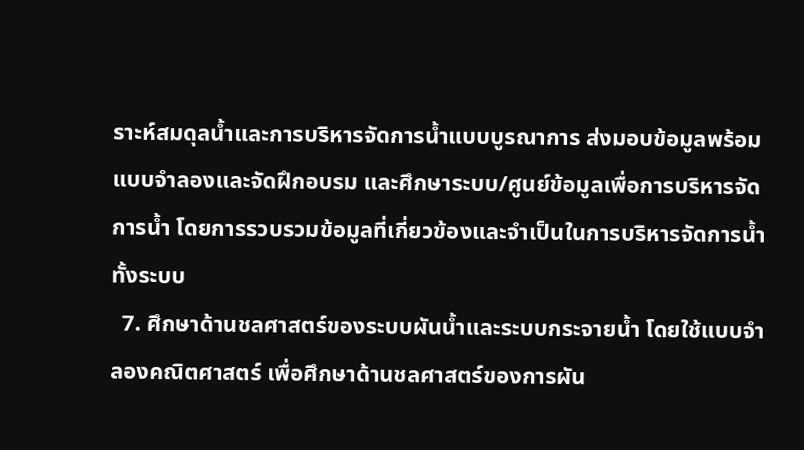ราะห์สมดุลน้ำและการบริหารจัดการน้ำแบบบูรณาการ ส่งมอบข้อมูลพร้อมแบบจำลองและจัดฝึกอบรม และศึกษาระบบ/ศูนย์ข้อมูลเพื่อการบริหารจัดการน้ำ โดยการรวบรวมข้อมูลที่เกี่ยวข้องและจำเป็นในการบริหารจัดการน้ำทั้งระบบ
  7. ศึกษาด้านชลศาสตร์ของระบบผันน้ำและระบบกระจายน้ำ โดยใช้แบบจำลองคณิตศาสตร์ เพื่อศึกษาด้านชลศาสตร์ของการผัน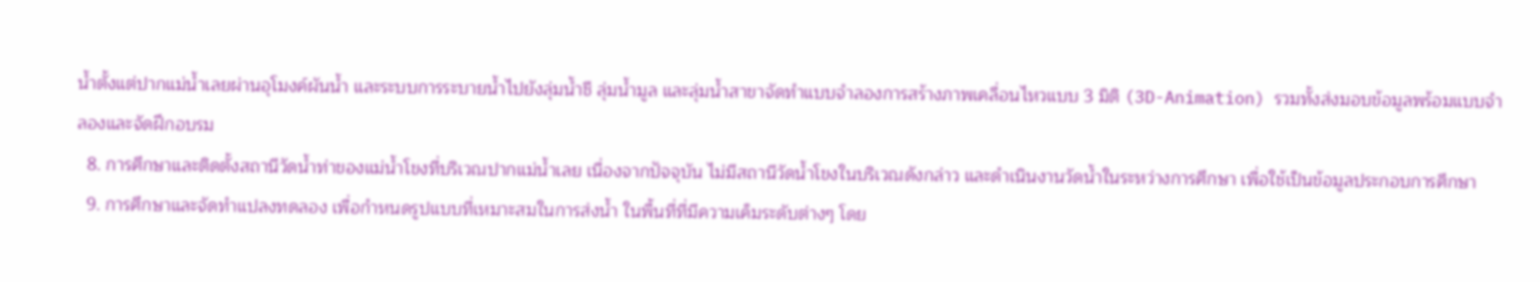น้ำตั้งแต่ปากแม่น้ำเลยผ่านอุโมงค์ผันน้ำ และระบบการระบายน้ำไปยังลุ่มน้ำชี ลุ่มน้ำมูล และลุ่มน้ำสาขาจัดทำแบบจำลองการสร้างภาพเคลื่อนไหวแบบ 3 มิติ (3D-Animation) รวมทั้งส่งมอบข้อมูลพร้อมแบบจำลองและจัดฝึกอบรม
  8. การศึกษาและติดตั้งสถานีวัดน้ำท่าของแม่น้ำโขงที่บริเวณปากแม่น้ำเลย เนื่องจากปัจจุบัน ไม่มีสถานีวัดน้ำโขงในบริเวณดังกล่าว และดำเนินงานวัดน้ำในระหว่างการศึกษา เพื่อใช้เป็นข้อมูลประกอบการศึกษา
  9. การศึกษาและจัดทำแปลงทดลอง เพื่อกำหนดรูปแบบที่เหมาะสมในการส่งน้ำ ในพื้นที่ที่มีความเค็มระดับต่างๆ โดย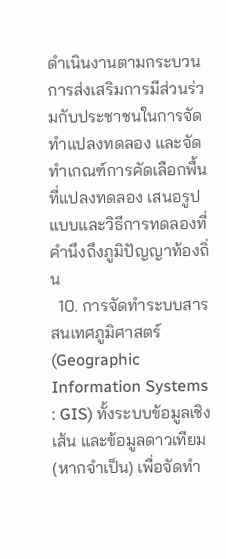ดำเนินงานตามกระบวนการส่งเสริมการมีส่วนร่วมกับประชาชนในการจัดทำแปลงทดลอง และจัดทำเกณฑ์การคัดเลือกพื้นที่แปลงทดลอง เสนอรูปแบบและวิธีการทดลองที่คำนึงถึงภูมิปัญญาท้องถิ่น
  10. การจัดทำระบบสารสนเทศภูมิศาสตร์ (Geographic Information Systems : GIS) ทั้งระบบข้อมูลเชิงเส้น และข้อมูลดาวเทียม (หากจำเป็น) เพื่อจัดทำ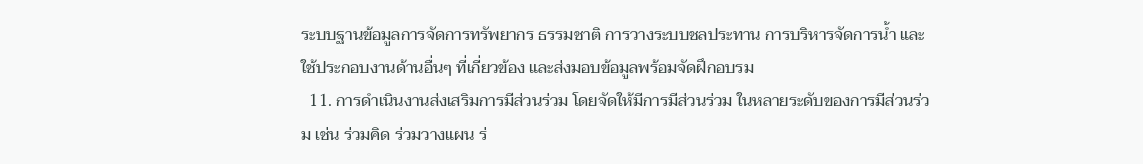ระบบฐานข้อมูลการจัดการทรัพยากร ธรรมชาติ การวางระบบชลประทาน การบริหารจัดการน้ำ และใช้ประกอบงานด้านอื่นๆ ที่เกี่ยวข้อง และส่งมอบข้อมูลพร้อมจัดฝึกอบรม
  11. การดำเนินงานส่งเสริมการมีส่วนร่วม โดยจัดให้มีการมีส่วนร่วม ในหลายระดับของการมีส่วนร่วม เช่น ร่วมคิด ร่วมวางแผน ร่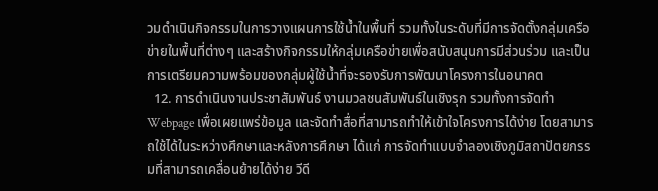วมดำเนินกิจกรรมในการวางแผนการใช้น้ำในพื้นที่ รวมทั้งในระดับที่มีการจัดตั้งกลุ่มเครือข่ายในพื้นที่ต่างๆ และสร้างกิจกรรมให้กลุ่มเครือข่ายเพื่อสนับสนุนการมีส่วนร่วม และเป็นการเตรียมความพร้อมของกลุ่มผู้ใช้น้ำที่จะรองรับการพัฒนาโครงการในอนาคต
  12. การดำเนินงานประชาสัมพันธ์ งานมวลชนสัมพันธ์ในเชิงรุก รวมทั้งการจัดทำ Webpage เพื่อเผยแพร่ข้อมูล และจัดทำสื่อที่สามารถทำให้เข้าใจโครงการได้ง่าย โดยสามารถใช้ได้ในระหว่างศึกษาและหลังการศึกษา ได้แก่ การจัดทำแบบจำลองเชิงภูมิสถาปัตยกรรมที่สามารถเคลื่อนย้ายได้ง่าย วีดี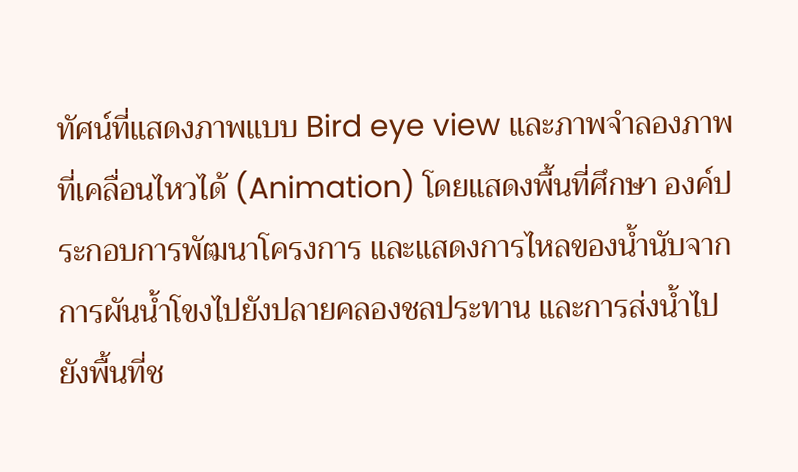ทัศน์ที่แสดงภาพแบบ Bird eye view และภาพจำลองภาพที่เคลื่อนไหวได้ (Animation) โดยแสดงพื้นที่ศึกษา องค์ประกอบการพัฒนาโครงการ และแสดงการไหลของน้ำนับจากการผันน้ำโขงไปยังปลายคลองชลประทาน และการส่งน้ำไปยังพื้นที่ช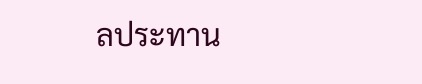ลประทาน